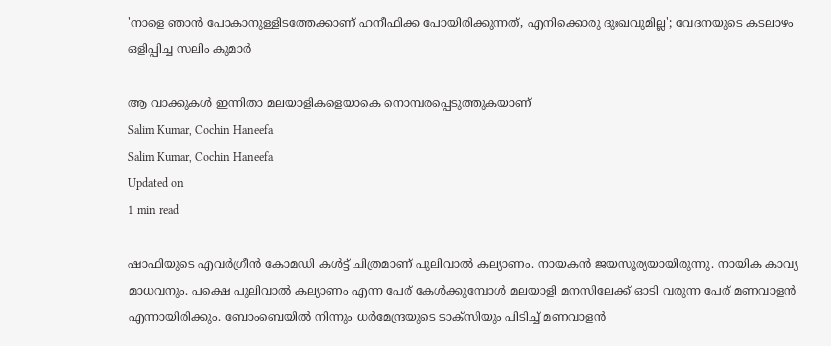'നാളെ ഞാന്‍ പോകാനുള്ളിടത്തേക്കാണ് ഹനീഫിക്ക പോയിരിക്കുന്നത്, എനിക്കൊരു ദുഃഖവുമില്ല'; വേദനയുടെ കടലാഴം ഒളിപ്പിച്ച സലിം കുമാര്‍

ആ വാക്കുകള്‍ ഇന്നിതാ മലയാളികളെയാകെ നൊമ്പരപ്പെടുത്തുകയാണ്
Salim Kumar, Cochin Haneefa
Salim Kumar, Cochin Haneefa
Updated on
1 min read

ഷാഫിയുടെ എവര്‍ഗ്രീന്‍ കോമഡി കള്‍ട്ട് ചിത്രമാണ് പുലിവാല്‍ കല്യാണം. നായകന്‍ ജയസൂര്യയായിരുന്നു. നായിക കാവ്യ മാധവനും. പക്ഷെ പുലിവാല്‍ കല്യാണം എന്ന പേര് കേള്‍ക്കുമ്പോള്‍ മലയാളി മനസിലേക്ക് ഓടി വരുന്ന പേര് മണവാളന്‍ എന്നായിരിക്കും. ബോംബെയില്‍ നിന്നും ധര്‍മേന്ദ്രയുടെ ടാക്‌സിയും പിടിച്ച് മണവാളന്‍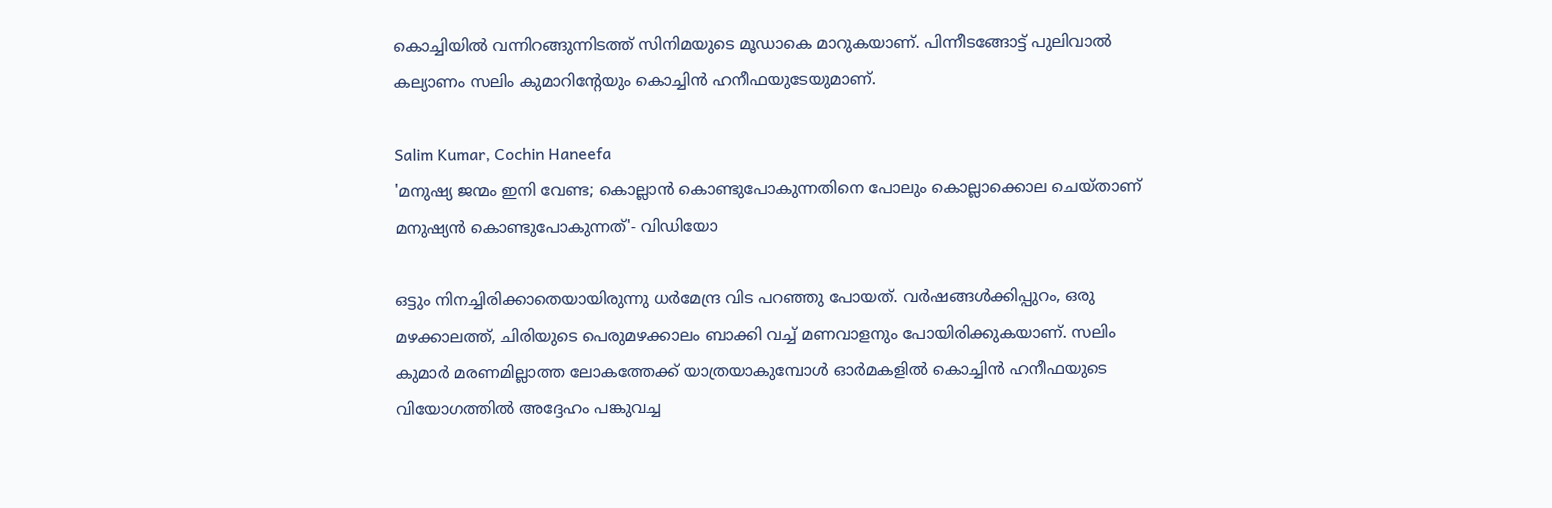കൊച്ചിയില്‍ വന്നിറങ്ങുന്നിടത്ത് സിനിമയുടെ മൂഡാകെ മാറുകയാണ്. പിന്നീടങ്ങോട്ട് പുലിവാല്‍ കല്യാണം സലിം കുമാറിന്റേയും കൊച്ചിന്‍ ഹനീഫയുടേയുമാണ്.

Salim Kumar, Cochin Haneefa
'മനുഷ്യ ജന്മം ഇനി വേണ്ട; കൊല്ലാൻ കൊണ്ടുപോകുന്നതിനെ പോലും കൊല്ലാക്കൊല ചെയ്താണ് മനുഷ്യൻ കൊണ്ടുപോകുന്നത്'- വിഡിയോ

ഒട്ടും നിനച്ചിരിക്കാതെയായിരുന്നു ധര്‍മേന്ദ്ര വിട പറഞ്ഞു പോയത്. വര്‍ഷങ്ങള്‍ക്കിപ്പുറം, ഒരു മഴക്കാലത്ത്, ചിരിയുടെ പെരുമഴക്കാലം ബാക്കി വച്ച് മണവാളനും പോയിരിക്കുകയാണ്. സലിം കുമാര്‍ മരണമില്ലാത്ത ലോകത്തേക്ക് യാത്രയാകുമ്പോള്‍ ഓര്‍മകളില്‍ കൊച്ചിന്‍ ഹനീഫയുടെ വിയോഗത്തില്‍ അദ്ദേഹം പങ്കുവച്ച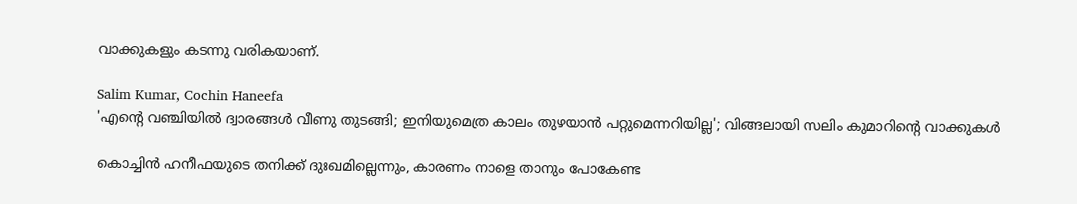വാക്കുകളും കടന്നു വരികയാണ്.

Salim Kumar, Cochin Haneefa
'എന്റെ വഞ്ചിയില്‍ ദ്വാരങ്ങള്‍ വീണു തുടങ്ങി; ഇനിയുമെത്ര കാലം തുഴയാന്‍ പറ്റുമെന്നറിയില്ല'; വിങ്ങലായി സലിം കുമാറിന്റെ വാക്കുകള്‍

കൊച്ചിന്‍ ഹനീഫയുടെ തനിക്ക് ദുഃഖമില്ലെന്നും, കാരണം നാളെ താനും പോകേണ്ട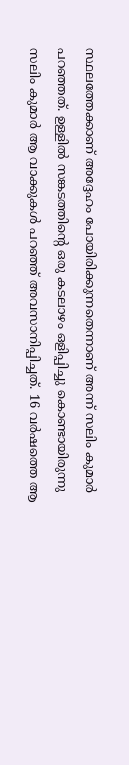സ്ഥലത്തേക്കാണ് അദ്ദേഹം പോയിരിക്കുന്നതെന്നാണ് അന്ന് സലിം കുമാര്‍ പറഞ്ഞത്. ഉള്ളില്‍ സങ്കടത്തിന്റെ ഒരു കടലാഴം ഒളിപ്പിച്ചു കൊണ്ടായിരുന്നു സലിം കുമാര്‍ ആ വാക്കുകള്‍ പറഞ്ഞ് അവസാനിപ്പിച്ചത്. 16 വര്‍ഷത്തെ ആ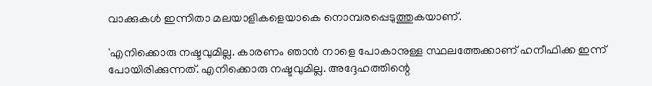വാക്കുകള്‍ ഇന്നിതാ മലയാളികളെയാകെ നൊമ്പരപ്പെടുത്തുകയാണ്.

'എനിക്കൊരു നഷ്ടവുമില്ല. കാരണം ഞാന്‍ നാളെ പോകാനുള്ള സ്ഥലത്തേക്കാണ് ഹനീഫിക്ക ഇന്ന് പോയിരിക്കുന്നത്. എനിക്കൊരു നഷ്ടവുമില്ല. അദ്ദേഹത്തിന്റെ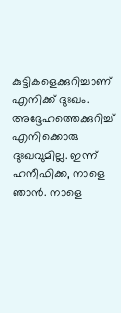കുട്ടികളെക്കുറിച്ചാണ് എനിക്ക് ദുഃഖം. അദ്ദേഹത്തെക്കുറിച്ച് എനിക്കൊരു ദുഃഖവുമില്ല. ഇന്ന് ഹനീഫിക്ക, നാളെ ഞാന്‍. നാളെ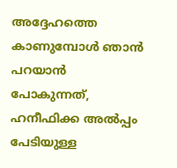അദ്ദേഹത്തെ കാണുമ്പോള്‍ ഞാന്‍ പറയാന്‍ പോകുന്നത്, ഹനീഫിക്ക അല്‍പ്പം പേടിയുള്ള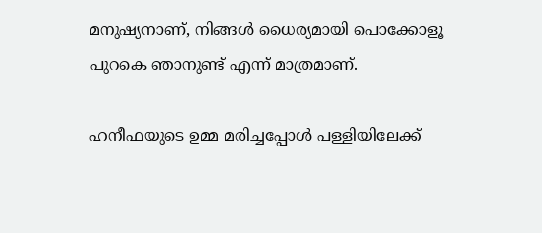മനുഷ്യനാണ്, നിങ്ങള്‍ ധൈര്യമായി പൊക്കോളൂ പുറകെ ഞാനുണ്ട് എന്ന് മാത്രമാണ്.

ഹനീഫയുടെ ഉമ്മ മരിച്ചപ്പോള്‍ പള്ളിയിലേക്ക്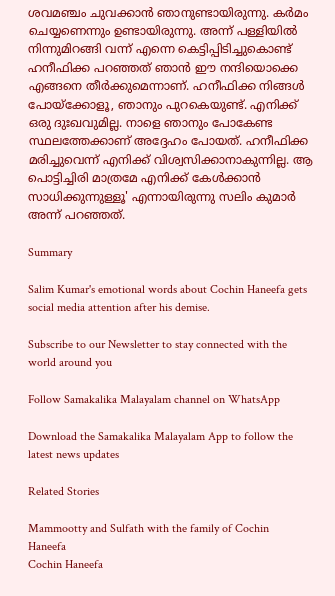ശവമഞ്ചം ചുവക്കാന്‍ ഞാനുണ്ടായിരുന്നു. കര്‍മം ചെയ്യണെന്നും ഉണ്ടായിരുന്നു. അന്ന് പള്ളിയില്‍ നിന്നുമിറങ്ങി വന്ന് എന്നെ കെട്ടിപ്പിടിച്ചുകൊണ്ട് ഹനീഫിക്ക പറഞ്ഞത് ഞാന്‍ ഈ നന്ദിയൊക്കെ എങ്ങനെ തീര്‍ക്കുമെന്നാണ്. ഹനീഫിക്ക നിങ്ങള്‍ പോയ്‌ക്കോളൂ, ഞാനും പുറകെയുണ്ട്. എനിക്ക് ഒരു ദുഃഖവുമില്ല. നാളെ ഞാനും പോകേണ്ട സ്ഥലത്തേക്കാണ് അദ്ദേഹം പോയത്. ഹനീഫിക്ക മരിച്ചുവെന്ന് എനിക്ക് വിശ്വസിക്കാനാകുന്നില്ല. ആ പൊട്ടിച്ചിരി മാത്രമേ എനിക്ക് കേള്‍ക്കാന്‍ സാധിക്കുന്നുള്ളൂ' എന്നായിരുന്നു സലിം കുമാര്‍ അന്ന് പറഞ്ഞത്.

Summary

Salim Kumar's emotional words about Cochin Haneefa gets social media attention after his demise.

Subscribe to our Newsletter to stay connected with the world around you

Follow Samakalika Malayalam channel on WhatsApp

Download the Samakalika Malayalam App to follow the latest news updates

Related Stories

Mammootty and Sulfath with the family of Cochin Haneefa
Cochin Haneefa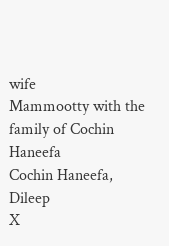wife
Mammootty with the family of Cochin Haneefa
Cochin Haneefa, Dileep
X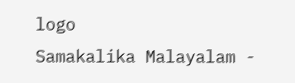logo
Samakalika Malayalam -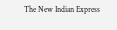The New Indian Express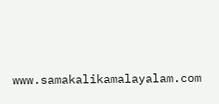www.samakalikamalayalam.com